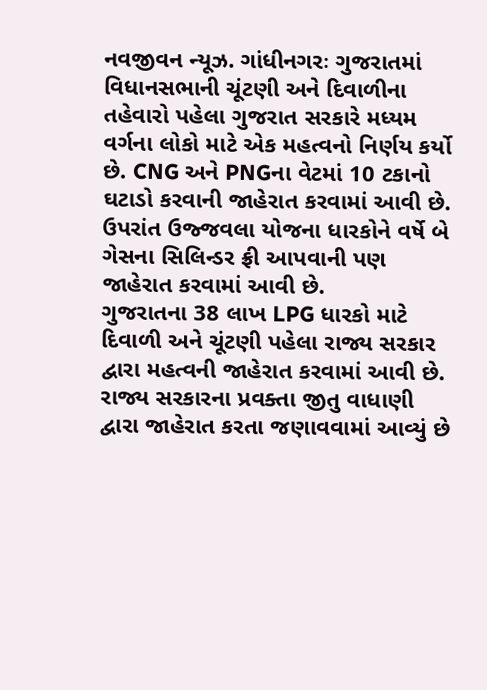નવજીવન ન્યૂઝ. ગાંધીનગરઃ ગુજરાતમાં વિધાનસભાની ચૂંટણી અને દિવાળીના તહેવારો પહેલા ગુજરાત સરકારે મધ્યમ વર્ગના લોકો માટે એક મહત્વનો નિર્ણય કર્યો છે. CNG અને PNGના વેટમાં 10 ટકાનો ઘટાડો કરવાની જાહેરાત કરવામાં આવી છે. ઉપરાંત ઉજ્જવલા યોજના ધારકોને વર્ષે બે ગેસના સિલિન્ડર ફ્રી આપવાની પણ જાહેરાત કરવામાં આવી છે.
ગુજરાતના 38 લાખ LPG ધારકો માટે દિવાળી અને ચૂંટણી પહેલા રાજ્ય સરકાર દ્વારા મહત્વની જાહેરાત કરવામાં આવી છે. રાજ્ય સરકારના પ્રવક્તા જીતુ વાધાણી દ્વારા જાહેરાત કરતા જણાવવામાં આવ્યું છે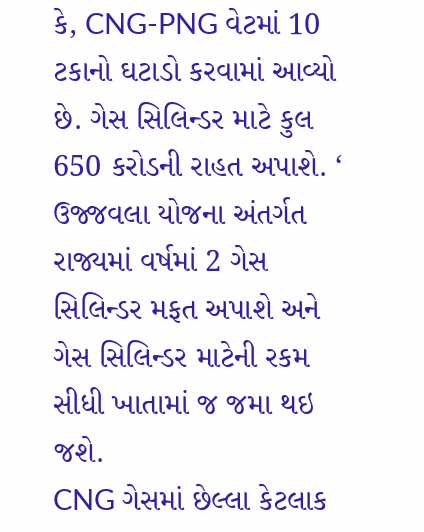કે, CNG-PNG વેટમાં 10 ટકાનો ઘટાડો કરવામાં આવ્યો છે. ગેસ સિલિન્ડર માટે કુલ 650 કરોડની રાહત અપાશે. ‘ ઉજ્જવલા યોજના અંતર્ગત રાજ્યમાં વર્ષમાં 2 ગેસ સિલિન્ડર મફત અપાશે અને ગેસ સિલિન્ડર માટેની રકમ સીધી ખાતામાં જ જમા થઇ જશે.
CNG ગેસમાં છેલ્લા કેટલાક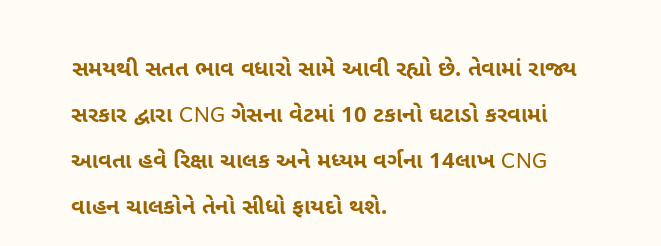સમયથી સતત ભાવ વધારો સામે આવી રહ્યો છે. તેવામાં રાજ્ય સરકાર દ્વારા CNG ગેસના વેટમાં 10 ટકાનો ઘટાડો કરવામાં આવતા હવે રિક્ષા ચાલક અને મધ્યમ વર્ગના 14લાખ CNG વાહન ચાલકોને તેનો સીધો ફાયદો થશે.